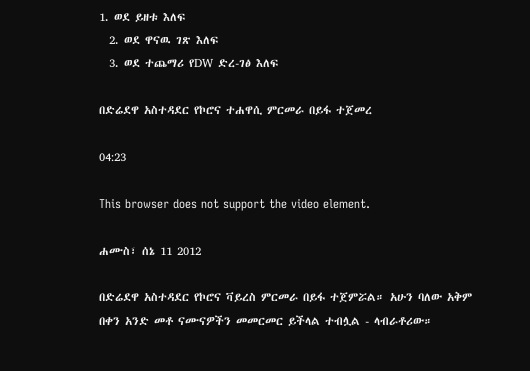1. ወደ ይዘቱ እለፍ
  2. ወደ ዋናዉ ገጽ እለፍ
  3. ወደ ተጨማሪ የDW ድረ-ገፅ እለፍ

በድሬደዋ አስተዳደር የኮሮና ተሐዋሲ ምርመራ በይፋ ተጀመረ

04:23

This browser does not support the video element.

ሐሙስ፣ ሰኔ 11 2012

በድሬደዋ አስተዳደር የኮሮና ቫይረስ ምርመራ በይፋ ተጀምሯል። አሁን ባለው አቅም በቀን አንድ መቶ ናሙናዎችን መመርመር ይችላል ተብሏል - ላብራቶሪው።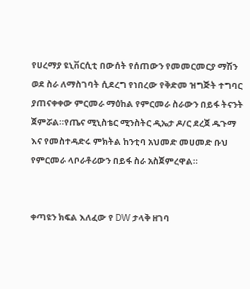የሀረማያ ዩኒቨርሲቲ በውሰት የሰጠውን የመመርመርያ ማሽን ወደ ስራ ለማስገባት ሲደረግ የነበረው የቅድመ ዝግጅት ተግባር ያጠናቀቀው ምርመራ ማዕከል የምርመራ ስራውን በይፋ ትናንት ጀምሯል።የጤና ሚኒስቴር ሚንስትር ዲኤታ ዶ/ር ደረጀ ዱጉማ እና የመስተዳድሩ ምክትል ከንቲባ አህመድ መሀመድ ቡህ የምርመራ ላቦራቶሪውን በይፋ ስራ አስጀምረዋል።


ቀጣዩን ክፍል እለፈው የ DW ታላቅ ዘገባ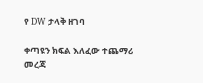የ DW ታላቅ ዘገባ

ቀጣዩን ክፍል እለፈው ተጨማሪ መረጃ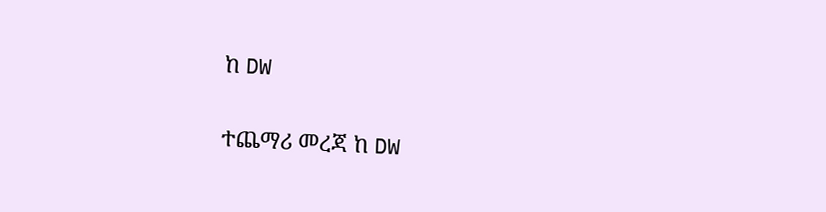ከ DW

ተጨማሪ መረጃ ከ DW